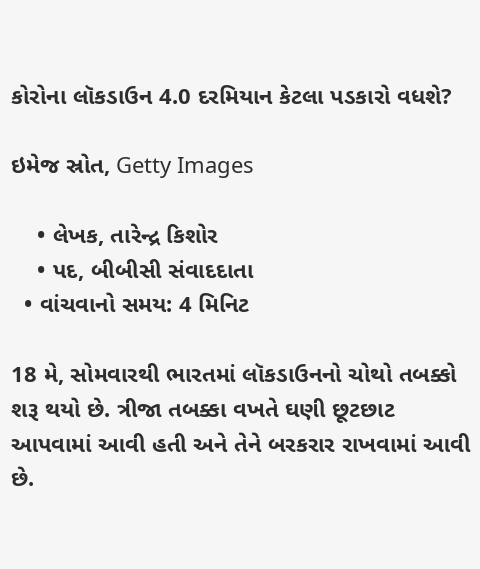કોરોના લૉકડાઉન 4.0 દરમિયાન કેટલા પડકારો વધશે?

ઇમેજ સ્રોત, Getty Images

    • લેખક, તારેન્દ્ર કિશોર
    • પદ, બીબીસી સંવાદદાતા
  • વાંચવાનો સમય: 4 મિનિટ

18 મે, સોમવારથી ભારતમાં લૉકડાઉનનો ચોથો તબક્કો શરૂ થયો છે. ત્રીજા તબક્કા વખતે ઘણી છૂટછાટ આપવામાં આવી હતી અને તેને બરકરાર રાખવામાં આવી છે.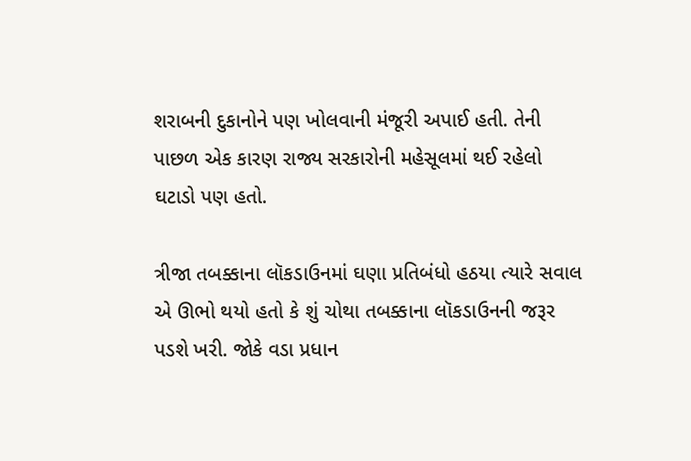શરાબની દુકાનોને પણ ખોલવાની મંજૂરી અપાઈ હતી. તેની પાછળ એક કારણ રાજ્ય સરકારોની મહેસૂલમાં થઈ રહેલો ઘટાડો પણ હતો.

ત્રીજા તબક્કાના લૉકડાઉનમાં ઘણા પ્રતિબંધો હઠયા ત્યારે સવાલ એ ઊભો થયો હતો કે શું ચોથા તબક્કાના લૉકડાઉનની જરૂર પડશે ખરી. જોકે વડા પ્રધાન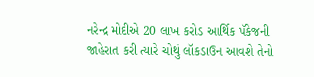નરેન્દ્ર મોદીએ 20 લાખ કરોડ આર્થિક પૅકેજની જાહેરાત કરી ત્યારે ચોથું લૉકડાઉન આવશે તેનો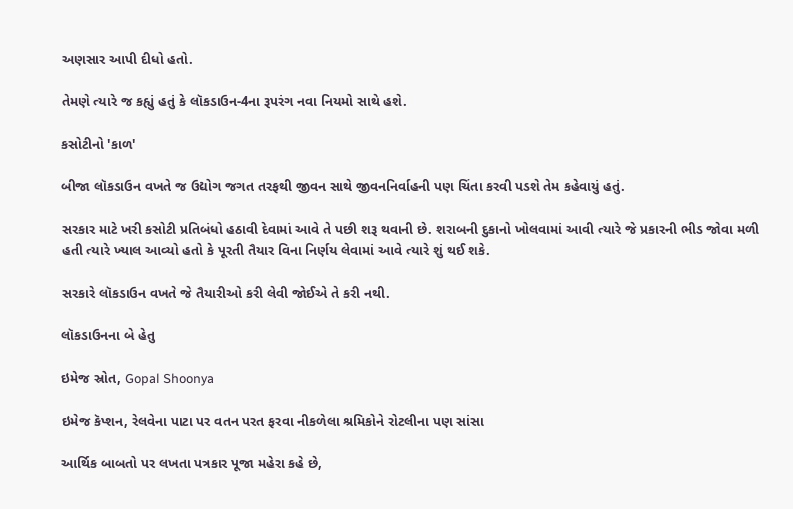અણસાર આપી દીધો હતો.

તેમણે ત્યારે જ કહ્યું હતું કે લૉકડાઉન-4ના રૂપરંગ નવા નિયમો સાથે હશે.

કસોટીનો 'કાળ'

બીજા લૉકડાઉન વખતે જ ઉદ્યોગ જગત તરફથી જીવન સાથે જીવનનિર્વાહની પણ ચિંતા કરવી પડશે તેમ કહેવાયું હતું.

સરકાર માટે ખરી કસોટી પ્રતિબંધો હઠાવી દેવામાં આવે તે પછી શરૂ થવાની છે. શરાબની દુકાનો ખોલવામાં આવી ત્યારે જે પ્રકારની ભીડ જોવા મળી હતી ત્યારે ખ્યાલ આવ્યો હતો કે પૂરતી તૈયાર વિના નિર્ણય લેવામાં આવે ત્યારે શું થઈ શકે.

સરકારે લૉકડાઉન વખતે જે તૈયારીઓ કરી લેવી જોઈએ તે કરી નથી.

લૉકડાઉનના બે હેતુ

ઇમેજ સ્રોત, Gopal Shoonya

ઇમેજ કૅપ્શન, રેલવેના પાટા પર વતન પરત ફરવા નીકળેલા શ્રમિકોને રોટલીના પણ સાંસા

આર્થિક બાબતો પર લખતા પત્રકાર પૂજા મહેરા કહે છે,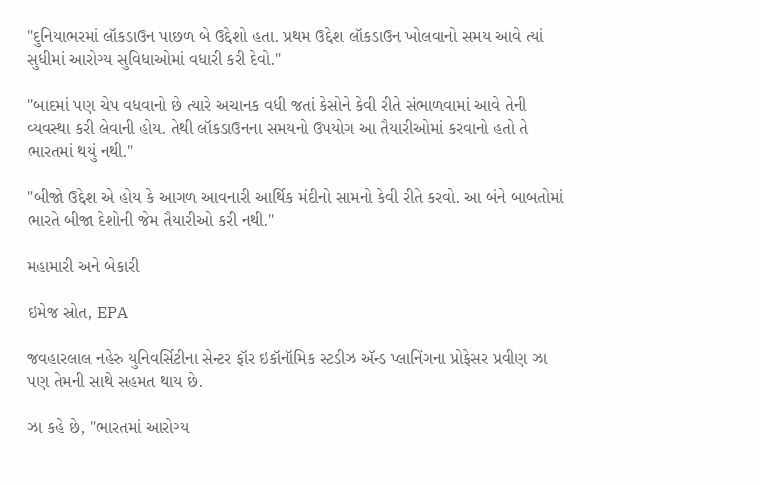"દુનિયાભરમાં લૉકડાઉન પાછળ બે ઉદ્દેશો હતા. પ્રથમ ઉદ્દેશ લૉકડાઉન ખોલવાનો સમય આવે ત્યાં સુધીમાં આરોગ્ય સુવિધાઓમાં વધારી કરી દેવો."

"બાદમાં પણ ચેપ વધવાનો છે ત્યારે અચાનક વધી જતાં કેસોને કેવી રીતે સંભાળવામાં આવે તેની વ્યવસ્થા કરી લેવાની હોય. તેથી લૉકડાઉનના સમયનો ઉપયોગ આ તૈયારીઓમાં કરવાનો હતો તે ભારતમાં થયું નથી."

"બીજો ઉદ્દેશ એ હોય કે આગળ આવનારી આર્થિક મંદીનો સામનો કેવી રીતે કરવો. આ બંને બાબતોમાં ભારતે બીજા દેશોની જેમ તૈયારીઓ કરી નથી."

મહામારી અને બેકારી

ઇમેજ સ્રોત, EPA

જવહારલાલ નહેરુ યુનિવર્સિટીના સેન્ટર ફૉર ઇકૉનૉમિક સ્ટડીઝ ઍન્ડ પ્લાનિંગના પ્રોફેસર પ્રવીણ ઝા પણ તેમની સાથે સહમત થાય છે.

ઝા કહે છે, "ભારતમાં આરોગ્ય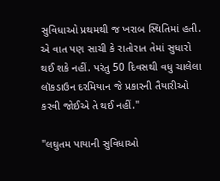સુવિધાઓ પ્રથમથી જ ખરાબ સ્થિતિમાં હતી. એ વાત પણ સાચી કે રાતોરાત તેમાં સુધારો થઈ શકે નહીં. પરંતુ 50 દિવસથી વધુ ચાલેલા લૉકડાઉન દરમિયાન જે પ્રકારની તૈયારીઓ કરવી જોઈએ તે થઈ નહીં."

"લઘુતમ પાયાની સુવિધાઓ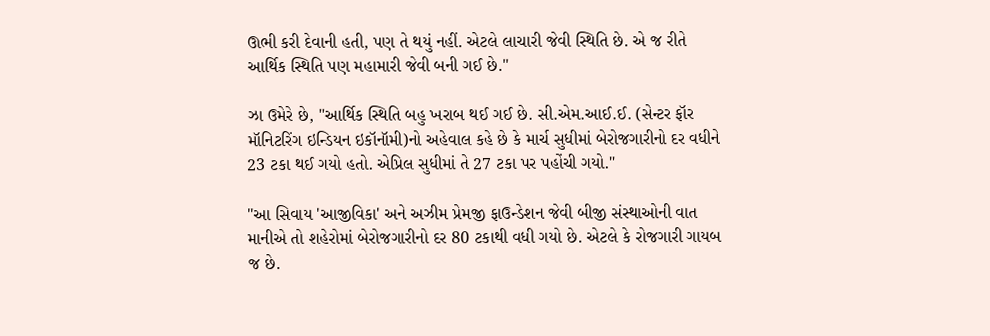ઊભી કરી દેવાની હતી, પણ તે થયું નહીં. એટલે લાચારી જેવી સ્થિતિ છે. એ જ રીતે આર્થિક સ્થિતિ પણ મહામારી જેવી બની ગઈ છે."

ઝા ઉમેરે છે, "આર્થિક સ્થિતિ બહુ ખરાબ થઈ ગઈ છે. સી.એમ.આઈ.ઈ. (સેન્ટર ફૉર મૉનિટરિંગ ઇન્ડિયન ઇકૉનૉમી)નો અહેવાલ કહે છે કે માર્ચ સુધીમાં બેરોજગારીનો દર વધીને 23 ટકા થઈ ગયો હતો. એપ્રિલ સુધીમાં તે 27 ટકા પર પહોંચી ગયો."

"આ સિવાય 'આજીવિકા' અને અઝીમ પ્રેમજી ફાઉન્ડેશન જેવી બીજી સંસ્થાઓની વાત માનીએ તો શહેરોમાં બેરોજગારીનો દર 80 ટકાથી વધી ગયો છે. એટલે કે રોજગારી ગાયબ જ છે.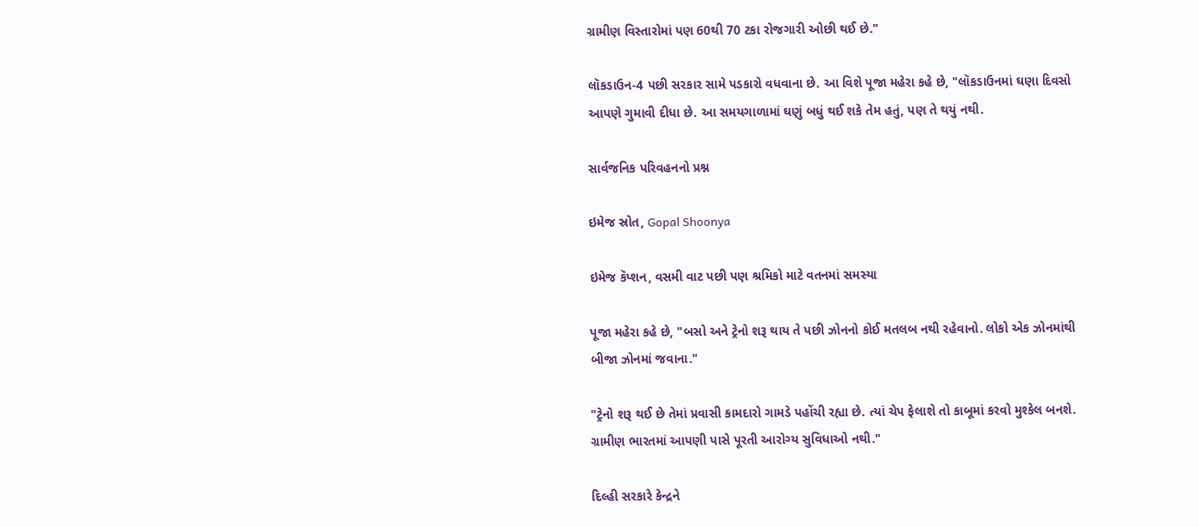ગ્રામીણ વિસ્તારોમાં પણ 60થી 70 ટકા રોજગારી ઓછી થઈ છે."

લૉકડાઉન-4 પછી સરકાર સામે પડકારો વધવાના છે. આ વિશે પૂજા મહેરા કહે છે, "લૉકડાઉનમાં ઘણા દિવસો આપણે ગુમાવી દીધા છે. આ સમયગાળામાં ઘણું બધું થઈ શકે તેમ હતું, પણ તે થયું નથી.

સાર્વજનિક પરિવહનનો પ્રશ્ન

ઇમેજ સ્રોત, Gopal Shoonya

ઇમેજ કૅપ્શન, વસમી વાટ પછી પણ શ્રમિકો માટે વતનમાં સમસ્યા

પૂજા મહેરા કહે છે, "બસો અને ટ્રેનો શરૂ થાય તે પછી ઝોનનો કોઈ મતલબ નથી રહેવાનો. લોકો એક ઝોનમાંથી બીજા ઝોનમાં જવાના."

"ટ્રેનો શરૂ થઈ છે તેમાં પ્રવાસી કામદારો ગામડે પહોંચી રહ્યા છે. ત્યાં ચેપ ફેલાશે તો કાબૂમાં કરવો મુશ્કેલ બનશે. ગ્રામીણ ભારતમાં આપણી પાસે પૂરતી આરોગ્ય સુવિધાઓ નથી."

દિલ્હી સરકારે કેન્દ્રને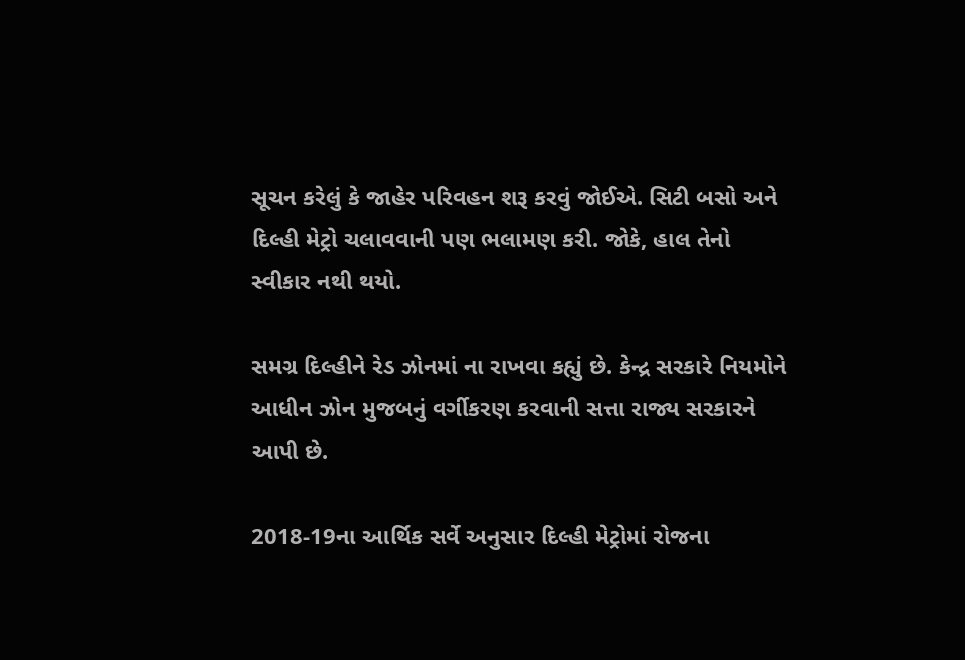સૂચન કરેલું કે જાહેર પરિવહન શરૂ કરવું જોઈએ. સિટી બસો અને દિલ્હી મેટ્રો ચલાવવાની પણ ભલામણ કરી. જોકે, હાલ તેનો સ્વીકાર નથી થયો.

સમગ્ર દિલ્હીને રેડ ઝોનમાં ના રાખવા કહ્યું છે. કેન્દ્ર સરકારે નિયમોને આધીન ઝોન મુજબનું વર્ગીકરણ કરવાની સત્તા રાજ્ય સરકારને આપી છે.

2018-19ના આર્થિક સર્વે અનુસાર દિલ્હી મેટ્રોમાં રોજના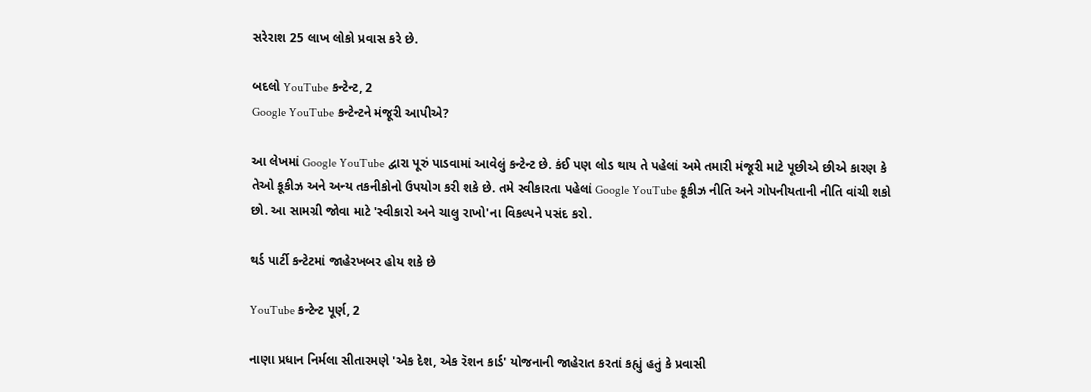સરેરાશ 25 લાખ લોકો પ્રવાસ કરે છે.

બદલો YouTube કન્ટેન્ટ, 2
Google YouTube કન્ટેન્ટને મંજૂરી આપીએ?

આ લેખમાં Google YouTube દ્વારા પૂરું પાડવામાં આવેલું કન્ટેન્ટ છે. કંઈ પણ લોડ થાય તે પહેલાં અમે તમારી મંજૂરી માટે પૂછીએ છીએ કારણ કે તેઓ કૂકીઝ અને અન્ય તકનીકોનો ઉપયોગ કરી શકે છે. તમે સ્વીકારતા પહેલાં Google YouTube કૂકીઝ નીતિ અને ગોપનીયતાની નીતિ વાંચી શકો છો. આ સામગ્રી જોવા માટે 'સ્વીકારો અને ચાલુ રાખો'ના વિકલ્પને પસંદ કરો.

થર્ડ પાર્ટી કન્ટેટમાં જાહેરખબર હોય શકે છે

YouTube કન્ટેન્ટ પૂર્ણ, 2

નાણા પ્રધાન નિર્મલા સીતારમણે 'એક દેશ, એક રૅશન કાર્ડ' યોજનાની જાહેરાત કરતાં કહ્યું હતું કે પ્રવાસી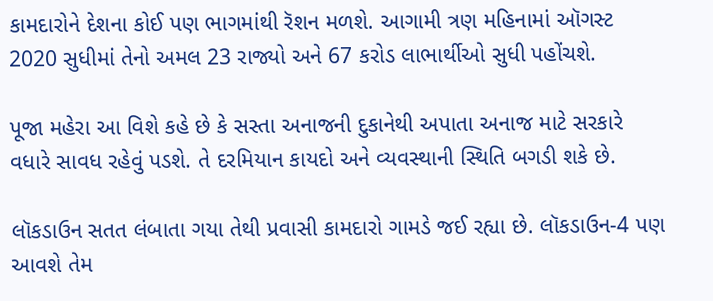કામદારોને દેશના કોઈ પણ ભાગમાંથી રૅશન મળશે. આગામી ત્રણ મહિનામાં ઑગસ્ટ 2020 સુધીમાં તેનો અમલ 23 રાજ્યો અને 67 કરોડ લાભાર્થીઓ સુધી પહોંચશે.

પૂજા મહેરા આ વિશે કહે છે કે સસ્તા અનાજની દુકાનેથી અપાતા અનાજ માટે સરકારે વધારે સાવધ રહેવું પડશે. તે દરમિયાન કાયદો અને વ્યવસ્થાની સ્થિતિ બગડી શકે છે.

લૉકડાઉન સતત લંબાતા ગયા તેથી પ્રવાસી કામદારો ગામડે જઈ રહ્યા છે. લૉકડાઉન-4 પણ આવશે તેમ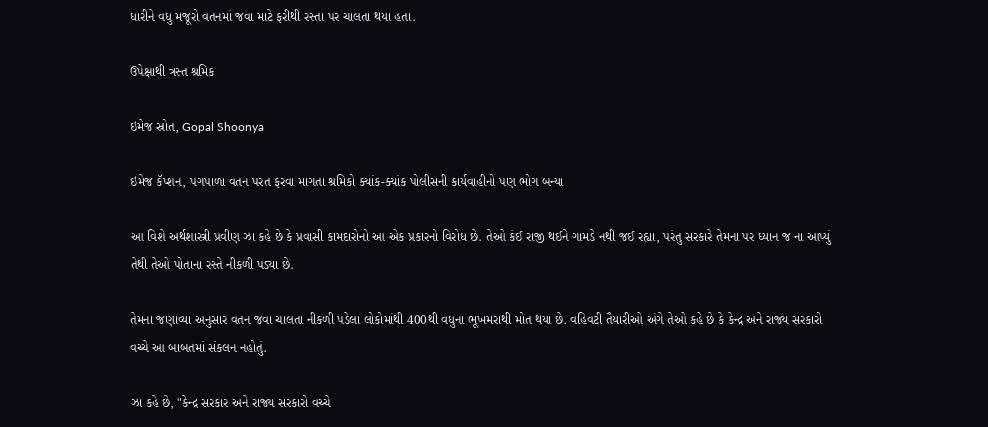ધારીને વધુ મજૂરો વતનમાં જવા માટે ફરીથી રસ્તા પર ચાલતા થયા હતા.

ઉપેક્ષાથી ત્રસ્ત શ્રમિક

ઇમેજ સ્રોત, Gopal Shoonya

ઇમેજ કૅપ્શન, પગપાળા વતન પરત ફરવા માગતા શ્રમિકો ક્યાંક-ક્યાંક પોલીસની કાર્યવાહીનો પણ ભોગ બન્યા

આ વિશે અર્થશાસ્ત્રી પ્રવીણ ઝા કહે છે કે પ્રવાસી કામદારોનો આ એક પ્રકારનો વિરોધ છે. તેઓ કંઈ રાજી થઈને ગામડે નથી જઈ રહ્યા, પરંતુ સરકારે તેમના પર ધ્યાન જ ના આપ્યું તેથી તેઓ પોતાના રસ્તે નીકળી પડ્યા છે.

તેમના જણાવ્યા અનુસાર વતન જવા ચાલતા નીકળી પડેલા લોકોમાંથી 400થી વધુના ભૂખમરાથી મોત થયા છે. વહિવટી તૈયારીઓ અંગે તેઓ કહે છે કે કેન્દ્ર અને રાજ્ય સરકારો વચ્ચે આ બાબતમાં સંકલન નહોતું.

ઝા કહે છે, "કેન્દ્ર સરકાર અને રાજ્ય સરકારો વચ્ચે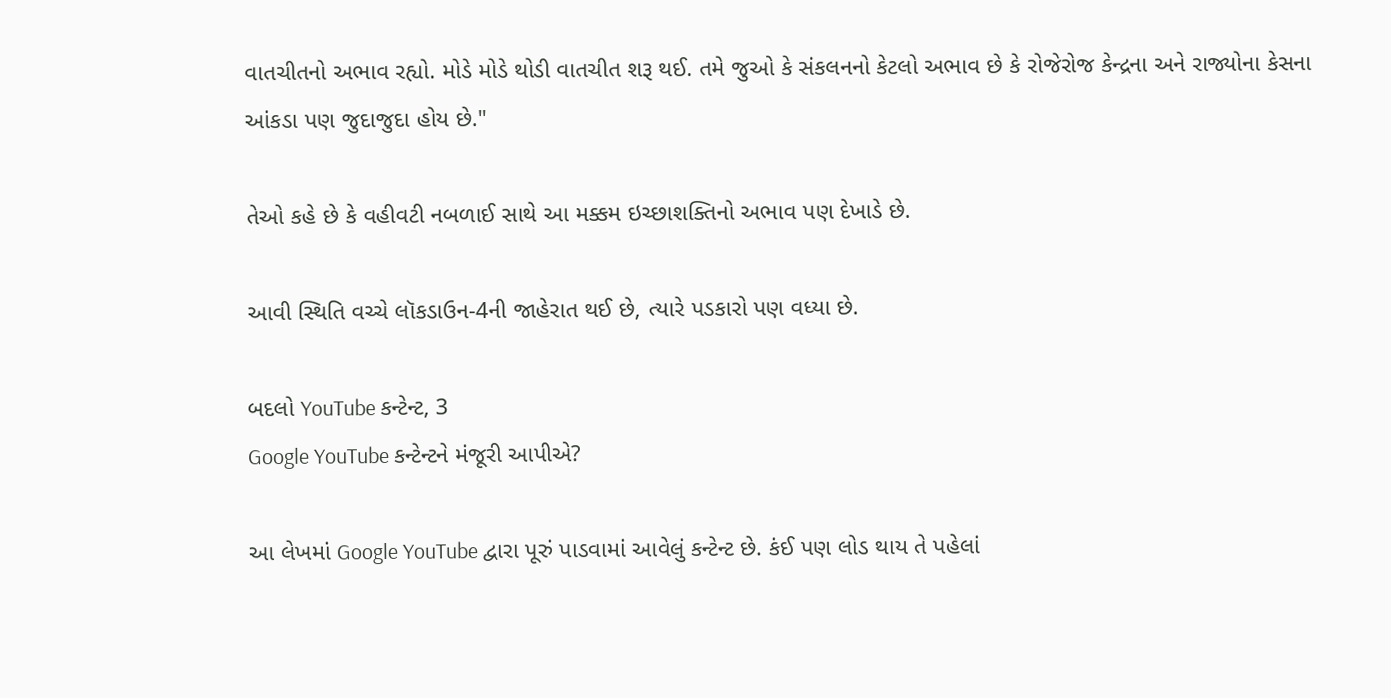વાતચીતનો અભાવ રહ્યો. મોડે મોડે થોડી વાતચીત શરૂ થઈ. તમે જુઓ કે સંકલનનો કેટલો અભાવ છે કે રોજેરોજ કેન્દ્રના અને રાજ્યોના કેસના આંકડા પણ જુદાજુદા હોય છે."

તેઓ કહે છે કે વહીવટી નબળાઈ સાથે આ મક્કમ ઇચ્છાશક્તિનો અભાવ પણ દેખાડે છે.

આવી સ્થિતિ વચ્ચે લૉકડાઉન-4ની જાહેરાત થઈ છે, ત્યારે પડકારો પણ વધ્યા છે.

બદલો YouTube કન્ટેન્ટ, 3
Google YouTube કન્ટેન્ટને મંજૂરી આપીએ?

આ લેખમાં Google YouTube દ્વારા પૂરું પાડવામાં આવેલું કન્ટેન્ટ છે. કંઈ પણ લોડ થાય તે પહેલાં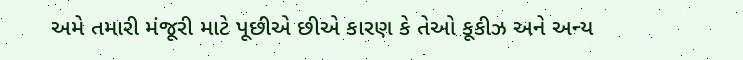અમે તમારી મંજૂરી માટે પૂછીએ છીએ કારણ કે તેઓ કૂકીઝ અને અન્ય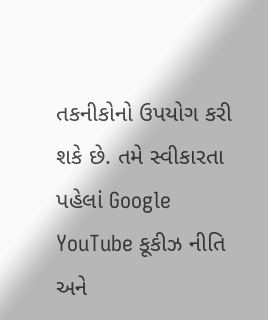તકનીકોનો ઉપયોગ કરી શકે છે. તમે સ્વીકારતા પહેલાં Google YouTube કૂકીઝ નીતિ અને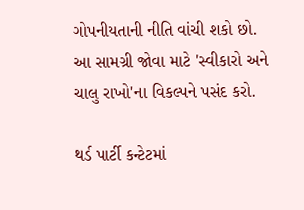ગોપનીયતાની નીતિ વાંચી શકો છો. આ સામગ્રી જોવા માટે 'સ્વીકારો અને ચાલુ રાખો'ના વિકલ્પને પસંદ કરો.

થર્ડ પાર્ટી કન્ટેટમાં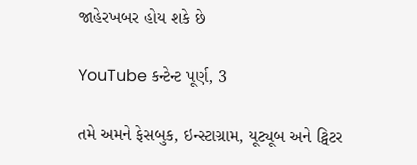જાહેરખબર હોય શકે છે

YouTube કન્ટેન્ટ પૂર્ણ, 3

તમે અમને ફેસબુક, ઇન્સ્ટાગ્રામ, યૂટ્યૂબ અને ટ્વિટર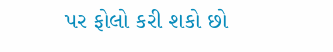પર ફોલો કરી શકો છો